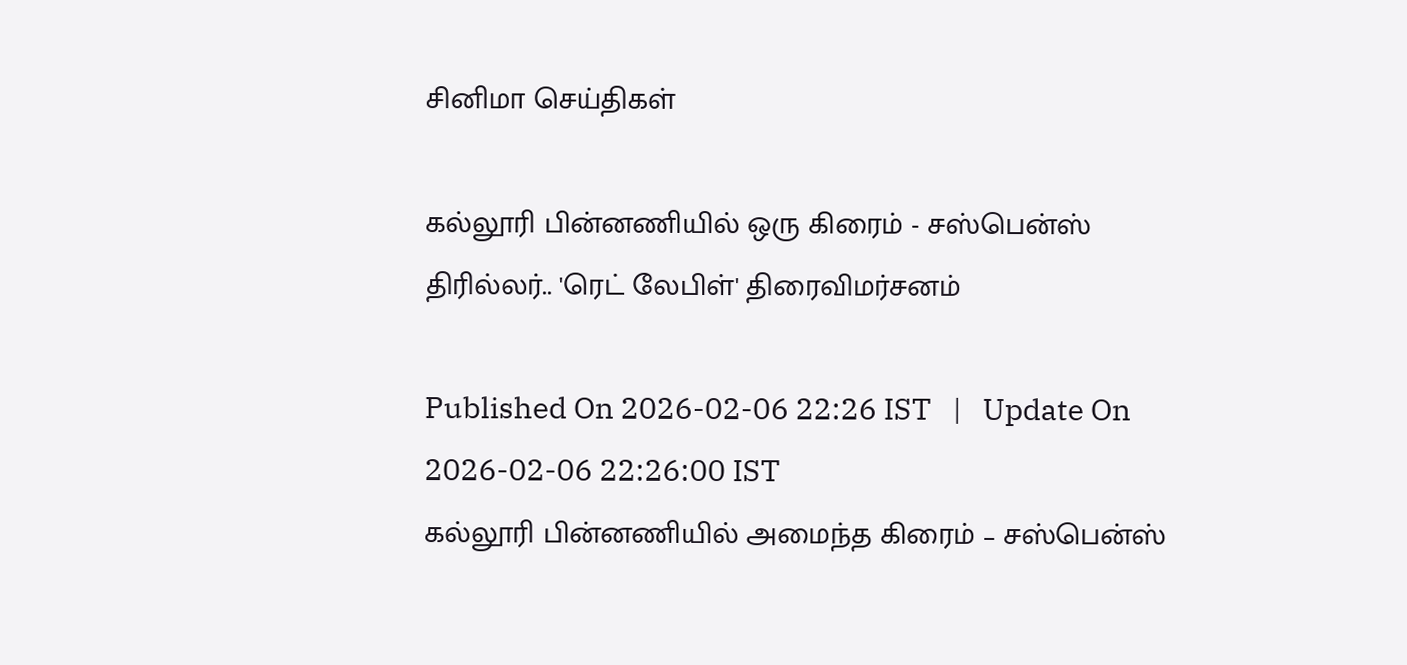சினிமா செய்திகள்

கல்லூரி பின்னணியில் ஒரு கிரைம் - சஸ்பென்ஸ் திரில்லர்.. 'ரெட் லேபிள்' திரைவிமர்சனம்

Published On 2026-02-06 22:26 IST   |   Update On 2026-02-06 22:26:00 IST
கல்லூரி பின்னணியில் அமைந்த கிரைம் – சஸ்பென்ஸ்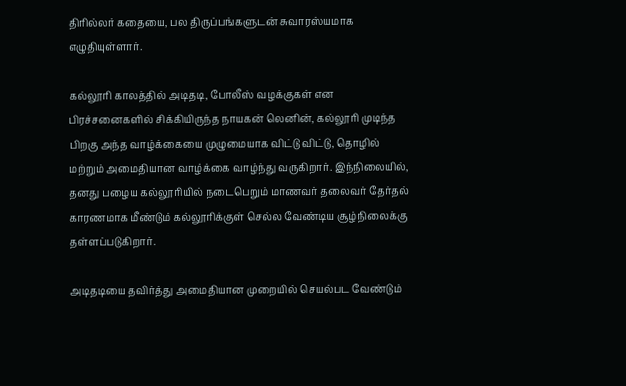திரில்லர் கதையை, பல திருப்பங்களுடன் சுவாரஸ்யமாக எழுதியுள்ளார்.

கல்லூரி காலத்தில் அடிதடி, போலீஸ் வழக்குகள் என பிரச்சனைகளில் சிக்கியிருந்த நாயகன் லெனின், கல்லூரி முடிந்த பிறகு அந்த வாழ்க்கையை முழுமையாக விட்டு விட்டு, தொழில் மற்றும் அமைதியான வாழ்க்கை வாழ்ந்து வருகிறார். இந்நிலையில், தனது பழைய கல்லூரியில் நடைபெறும் மாணவர் தலைவர் தேர்தல் காரணமாக மீண்டும் கல்லூரிக்குள் செல்ல வேண்டிய சூழ்நிலைக்கு தள்ளப்படுகிறார்.

அடிதடியை தவிர்த்து அமைதியான முறையில் செயல்பட வேண்டும்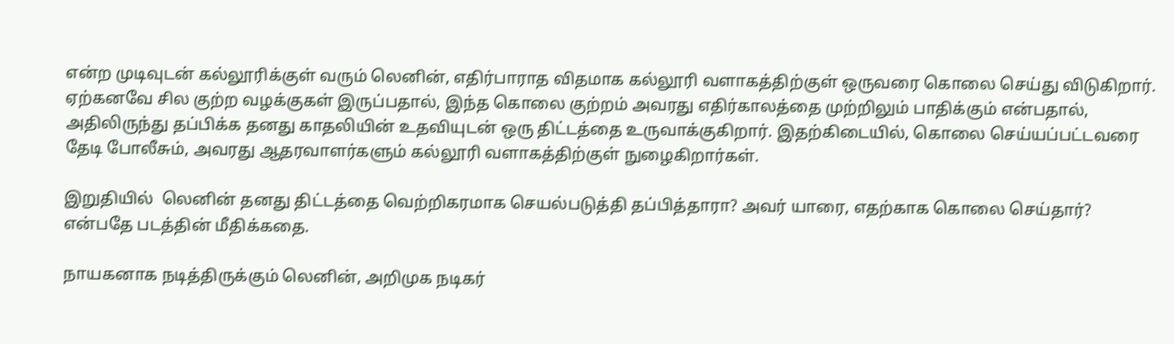என்ற முடிவுடன் கல்லூரிக்குள் வரும் லெனின், எதிர்பாராத விதமாக கல்லூரி வளாகத்திற்குள் ஒருவரை கொலை செய்து விடுகிறார். ஏற்கனவே சில குற்ற வழக்குகள் இருப்பதால், இந்த கொலை குற்றம் அவரது எதிர்காலத்தை முற்றிலும் பாதிக்கும் என்பதால், அதிலிருந்து தப்பிக்க தனது காதலியின் உதவியுடன் ஒரு திட்டத்தை உருவாக்குகிறார். இதற்கிடையில், கொலை செய்யப்பட்டவரை தேடி போலீசும், அவரது ஆதரவாளர்களும் கல்லூரி வளாகத்திற்குள் நுழைகிறார்கள்.

இறுதியில்  லெனின் தனது திட்டத்தை வெற்றிகரமாக செயல்படுத்தி தப்பித்தாரா? அவர் யாரை, எதற்காக கொலை செய்தார்? என்பதே படத்தின் மீதிக்கதை.

நாயகனாக நடித்திருக்கும் லெனின், அறிமுக நடிகர்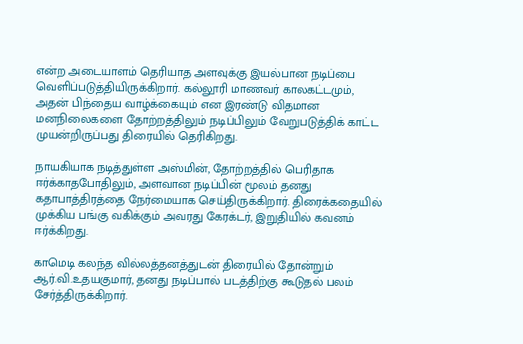என்ற அடையாளம் தெரியாத அளவுக்கு இயல்பான நடிப்பை வெளிப்படுத்தியிருக்கிறார். கல்லூரி மாணவர் காலகட்டமும், அதன் பிந்தைய வாழ்க்கையும் என இரண்டு விதமான மனநிலைகளை தோற்றத்திலும் நடிப்பிலும் வேறுபடுத்திக் காட்ட முயன்றிருப்பது திரையில் தெரிகிறது.

நாயகியாக நடித்துள்ள அஸ்மின், தோற்றத்தில் பெரிதாக ஈர்க்காதபோதிலும், அளவான நடிப்பின் மூலம் தனது கதாபாத்திரத்தை நேர்மையாக செய்திருக்கிறார். திரைக்கதையில் முக்கிய பங்கு வகிக்கும் அவரது கேரக்டர், இறுதியில் கவனம் ஈர்க்கிறது.

காமெடி கலந்த வில்லத்தனத்துடன் திரையில் தோன்றும் ஆர்.வி.உதயகுமார், தனது நடிப்பால் படத்திற்கு கூடுதல் பலம் சேர்த்திருக்கிறார்.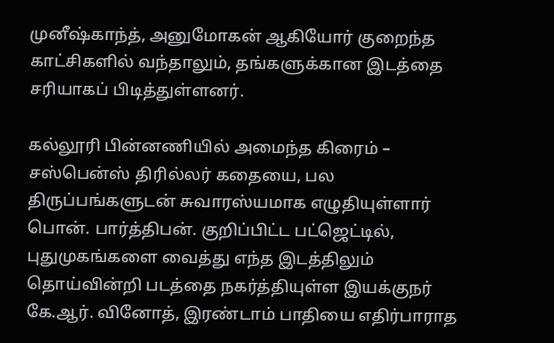முனீஷ்காந்த், அனுமோகன் ஆகியோர் குறைந்த காட்சிகளில் வந்தாலும், தங்களுக்கான இடத்தை சரியாகப் பிடித்துள்ளனர்.

கல்லூரி பின்னணியில் அமைந்த கிரைம் – சஸ்பென்ஸ் திரில்லர் கதையை, பல திருப்பங்களுடன் சுவாரஸ்யமாக எழுதியுள்ளார் பொன். பார்த்திபன். குறிப்பிட்ட பட்ஜெட்டில், புதுமுகங்களை வைத்து எந்த இடத்திலும் தொய்வின்றி படத்தை நகர்த்தியுள்ள இயக்குநர் கே.ஆர். வினோத், இரண்டாம் பாதியை எதிர்பாராத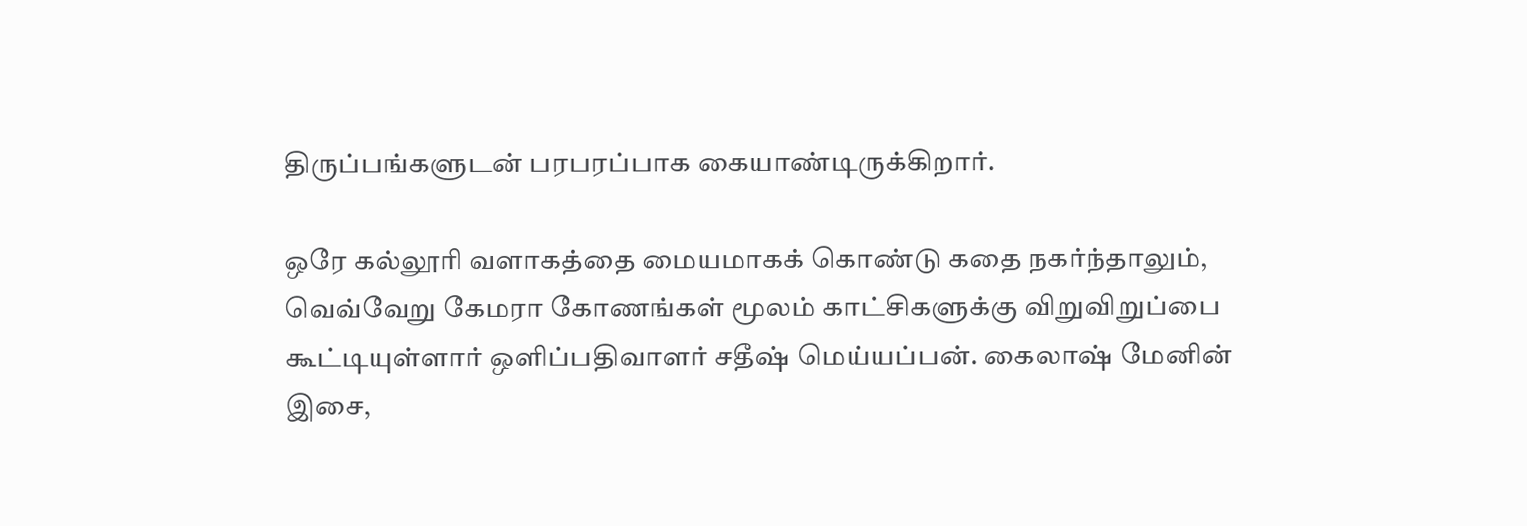திருப்பங்களுடன் பரபரப்பாக கையாண்டிருக்கிறார்.

ஒரே கல்லூரி வளாகத்தை மையமாகக் கொண்டு கதை நகர்ந்தாலும், வெவ்வேறு கேமரா கோணங்கள் மூலம் காட்சிகளுக்கு விறுவிறுப்பை கூட்டியுள்ளார் ஒளிப்பதிவாளர் சதீஷ் மெய்யப்பன். கைலாஷ் மேனின் இசை,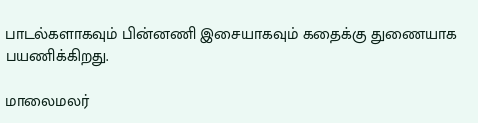பாடல்களாகவும் பின்னணி இசையாகவும் கதைக்கு துணையாக பயணிக்கிறது.

மாலைமலர்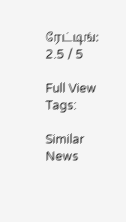ரேட்டிங்: 2.5 / 5

Full View
Tags:

Similar News